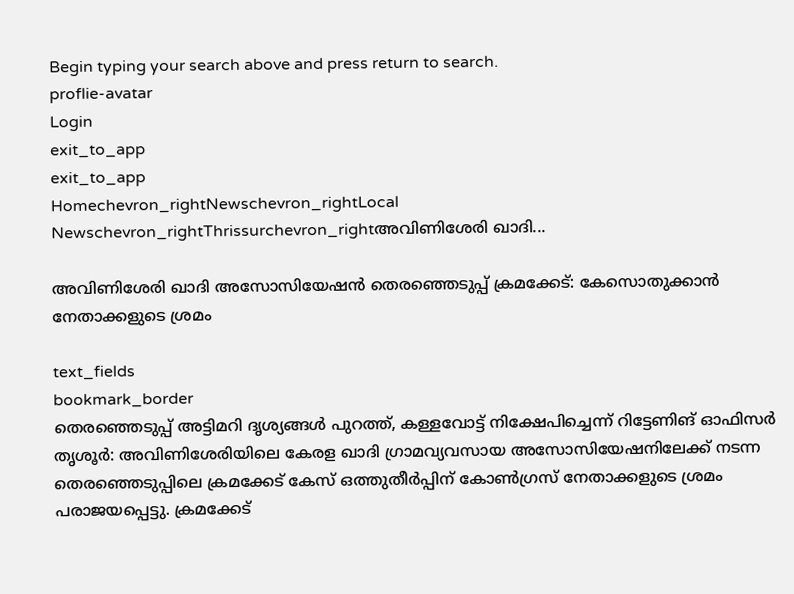Begin typing your search above and press return to search.
proflie-avatar
Login
exit_to_app
exit_to_app
Homechevron_rightNewschevron_rightLocal Newschevron_rightThrissurchevron_rightഅവിണിശേരി ഖാദി...

അവിണിശേരി ഖാദി അസോസിയേഷൻ തെരഞ്ഞെടുപ്പ് ക്രമക്കേട്: കേസൊതുക്കാൻ നേതാക്കളുടെ ശ്രമം

text_fields
bookmark_border
തെരഞ്ഞെടുപ്പ് അട്ടിമറി ദൃശ്യങ്ങൾ പുറത്ത്, കള്ളവോട്ട് നിക്ഷേപിച്ചെന്ന് റിട്ടേണിങ് ഓഫിസർ തൃശൂർ: അവിണിശേരിയിലെ കേരള ഖാദി ഗ്രാമവ്യവസായ അസോസിയേഷനിലേക്ക്‌ നടന്ന തെരഞ്ഞെടുപ്പിലെ ക്രമക്കേട് കേസ് ഒത്തുതീർപ്പിന് കോൺഗ്രസ് നേതാക്കളുടെ ശ്രമം പരാജയപ്പെട്ടു. ക്രമക്കേട്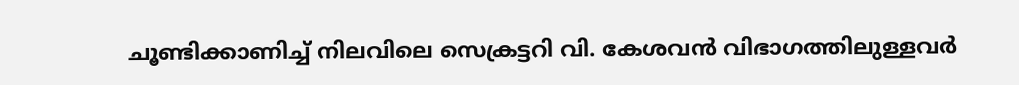ചൂണ്ടിക്കാണിച്ച് നിലവിലെ സെക്രട്ടറി വി. കേശവൻ വിഭാഗത്തിലുള്ളവർ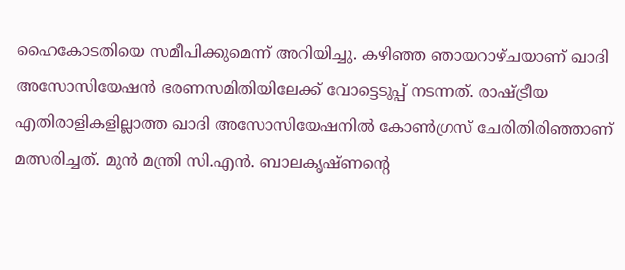ഹൈകോടതിയെ സമീപിക്കുമെന്ന് അറിയിച്ചു. കഴിഞ്ഞ ഞായറാഴ്ചയാണ് ഖാദി അസോസിയേഷൻ ഭരണസമിതിയിലേക്ക് വോട്ടെടുപ്പ് നടന്നത്. രാഷ്ട്രീയ എതിരാളികളില്ലാത്ത ഖാദി അസോസിയേഷനിൽ കോൺഗ്രസ് ചേരിതിരിഞ്ഞാണ് മത്സരിച്ചത്. മുൻ മന്ത്രി സി.എൻ. ബാലകൃഷ്ണന്‍റെ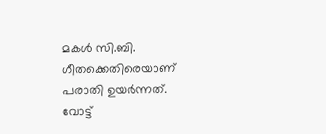മകൾ സി.ബി. ഗീതക്കെതിരെയാണ് പരാതി ഉയർന്നത്. വോട്ട്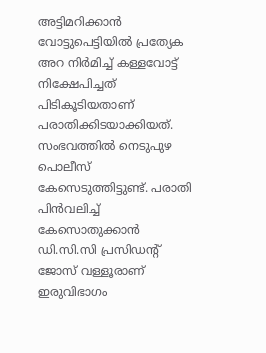അട്ടിമറിക്കാൻ വോട്ടുപെട്ടിയിൽ പ്രത്യേക അറ നിർമിച്ച് കള്ളവോട്ട് നിക്ഷേപിച്ചത് പിടികൂടിയതാണ് പരാതിക്കിടയാക്കിയത്. സംഭവത്തിൽ നെടുപുഴ പൊലീസ് കേസെടുത്തിട്ടുണ്ട്. പരാതി പിൻവലിച്ച് കേസൊതുക്കാൻ ഡി.സി.സി പ്രസിഡന്‍റ് ജോസ് വള്ളൂരാണ് ഇരുവിഭാഗം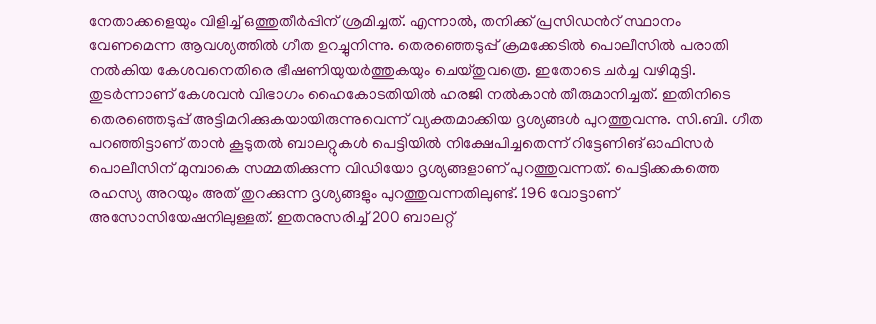നേതാക്കളെയും വിളിച്ച് ഒത്തുതീർപ്പിന് ശ്രമിച്ചത്. എന്നാൽ, തനിക്ക് പ്രസിഡന്‍റ് സ്ഥാനം വേണമെന്ന ആവശ്യത്തിൽ ഗീത ഉറച്ചുനിന്നു. തെരഞ്ഞെടുപ്പ് ക്രമക്കേടിൽ പൊലീസിൽ പരാതി നൽകിയ കേശവനെതിരെ ഭീഷണിയുയർത്തുകയും ചെയ്തുവത്രെ. ഇതോടെ ചർച്ച വഴിമുട്ടി. തുടർന്നാണ് കേശവൻ വിഭാഗം ഹൈകോടതിയിൽ ഹരജി നൽകാൻ തീരുമാനിച്ചത്. ഇതിനിടെ തെരഞ്ഞെടുപ്പ് അട്ടിമറിക്കുകയായിരുന്നുവെന്ന് വ്യക്തമാക്കിയ ദൃശ്യങ്ങൾ പുറത്തുവന്നു. സി.ബി. ഗീത പറഞ്ഞിട്ടാണ് താൻ കൂടുതൽ ബാലറ്റുകൾ പെട്ടിയിൽ നിക്ഷേപിച്ചതെന്ന് റിട്ടേണിങ് ഓഫിസർ പൊലീസിന് മുമ്പാകെ സമ്മതിക്കുന്ന വിഡിയോ ദൃശ്യങ്ങളാണ് പുറത്തുവന്നത്. പെട്ടിക്കകത്തെ രഹസ്യ അറയും അത് തുറക്കുന്ന ദൃശ്യങ്ങളും പുറത്തുവന്നതിലുണ്ട്. 196 വോട്ടാണ് അസോസിയേഷനിലുള്ളത്. ഇതനുസരിച്ച് 200 ബാലറ്റ്‌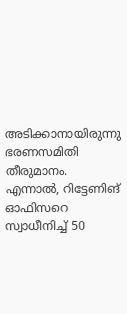അടിക്കാനായിരുന്നു ഭരണസമിതി തീരുമാനം. എന്നാൽ, റിട്ടേണിങ് ഓഫിസറെ സ്വാധീനിച്ച്‌ 50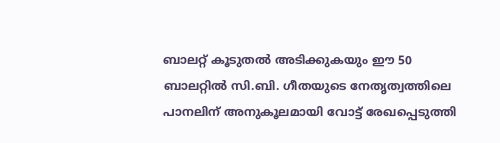ബാലറ്റ്‌ കൂടുതൽ അടിക്കുകയും ഈ 50 ബാലറ്റിൽ സി.ബി. ഗീതയുടെ നേതൃത്വത്തിലെ പാനലിന്‌ അനുകൂലമായി വോട്ട്‌ രേഖപ്പെടുത്തി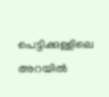പെട്ടിക്കുള്ളിലെ അറയിൽ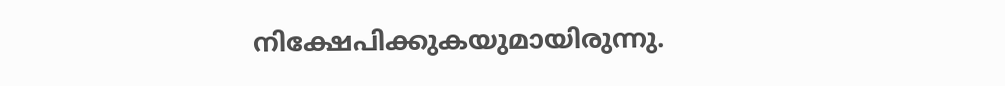നിക്ഷേപിക്കുകയുമായിരുന്നു.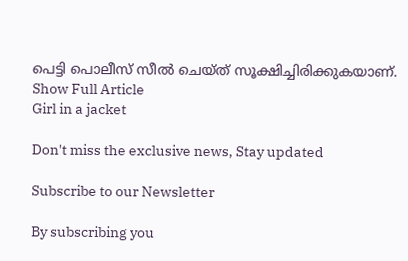പെട്ടി പൊലീസ് സീൽ ചെയ്ത് സൂക്ഷിച്ചിരിക്കുകയാണ്.
Show Full Article
Girl in a jacket

Don't miss the exclusive news, Stay updated

Subscribe to our Newsletter

By subscribing you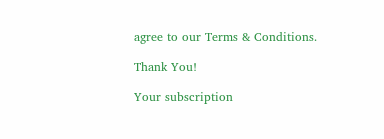agree to our Terms & Conditions.

Thank You!

Your subscription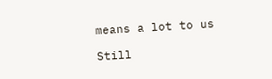means a lot to us

Still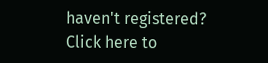haven't registered? Click here to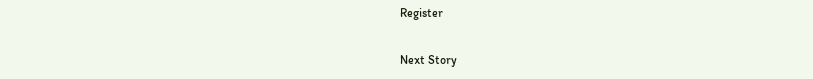Register

Next Story